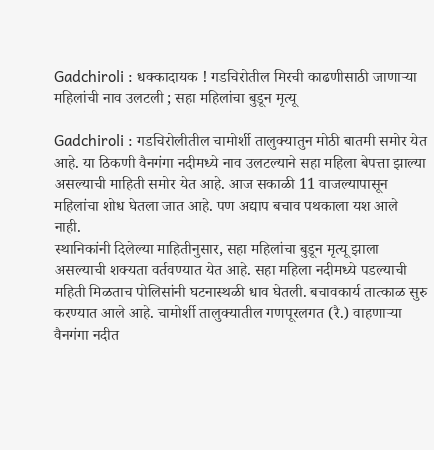Gadchiroli : धक्कादायक ! गडचिरोतील मिरची काढणीसाठी जाणाऱ्या महिलांची नाव उलटली ; सहा महिलांचा बुडून मृत्यू

Gadchiroli : गडचिरोलीतील चामोर्शी तालुक्यातुन मोठी बातमी समोर येत आहे. या ठिकणी वैनगंगा नदीमध्ये नाव उलटल्याने सहा महिला बेपत्ता झाल्या असल्याची माहिती समोर येत आहे. आज सकाळी 11 वाजल्यापासून महिलांचा शोध घेतला जात आहे. पण अद्याप बचाव पथकाला यश आले नाही.
स्थानिकांनी दिलेल्या माहितीनुसार, सहा महिलांचा बुडून मृत्यू झाला असल्याची शक्यता वर्तवण्यात येत आहे. सहा महिला नदीमध्ये पडल्याची महिती मिळताच पोलिसांनी घटनास्थळी धाव घेतली. बचावकार्य तात्काळ सुरु करण्यात आले आहे. चामोर्शी तालुक्यातील गणपूरलगत (रै.) वाहणाऱ्या वैनगंगा नदीत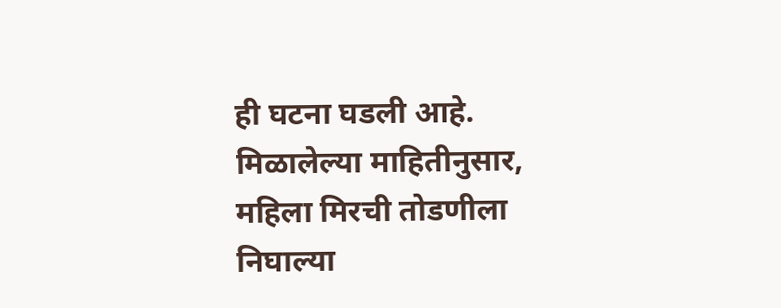ही घटना घडली आहे.
मिळालेल्या माहितीनुसार, महिला मिरची तोडणीला निघाल्या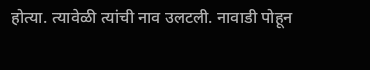होत्या. त्यावेळी त्यांची नाव उलटली. नावाडी पोहून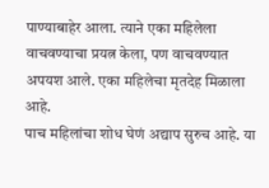पाण्याबाहेर आला. त्याने एका महिलेला वाचवण्याचा प्रयत्न केला, पण वाचवण्यात अपयश आले. एका महिलेचा मृतदेह मिळाला आहे.
पाच महिलांचा शोध घेणं अद्याप सुरुच आहे. या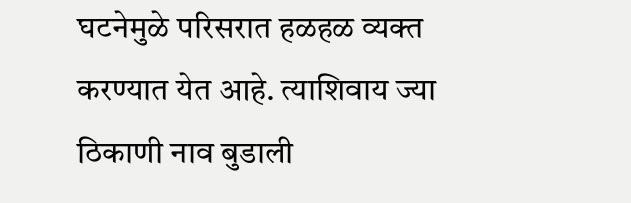घटनेमुळे परिसरात हळहळ व्यक्त करण्यात येत आहे. त्याशिवाय ज्या ठिकाणी नाव बुडाली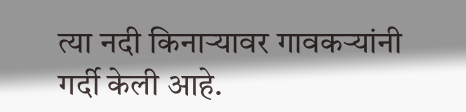त्या नदी किनाऱ्यावर गावकऱ्यांनी गर्दी केली आहे.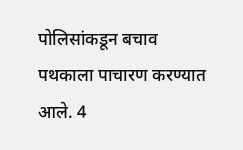पोलिसांकडून बचाव पथकाला पाचारण करण्यात आले. 4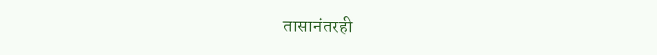तासानंतरही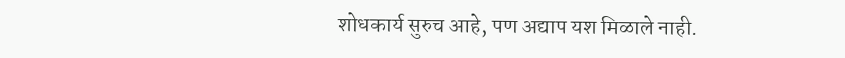शोधकार्य सुरुच आहे, पण अद्याप यश मिळाले नाही.